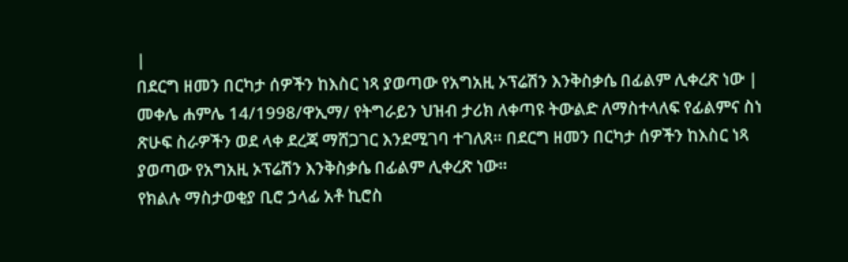|
በደርግ ዘመን በርካታ ሰዎችን ከእስር ነጻ ያወጣው የአግአዚ ኦፕሬሽን እንቅስቃሴ በፊልም ሊቀረጽ ነው |
መቀሌ ሐምሌ 14/1998/ዋኢማ/ የትግራይን ህዝብ ታሪክ ለቀጣዩ ትውልድ ለማስተላለፍ የፊልምና ስነ ጽሁፍ ስራዎችን ወደ ላቀ ደረጃ ማሸጋገር እንደሚገባ ተገለጸ። በደርግ ዘመን በርካታ ሰዎችን ከእስር ነጻ ያወጣው የአግአዚ ኦፕሬሽን እንቅስቃሴ በፊልም ሊቀረጽ ነው።
የክልሉ ማስታወቂያ ቢሮ ኃላፊ አቶ ኪሮስ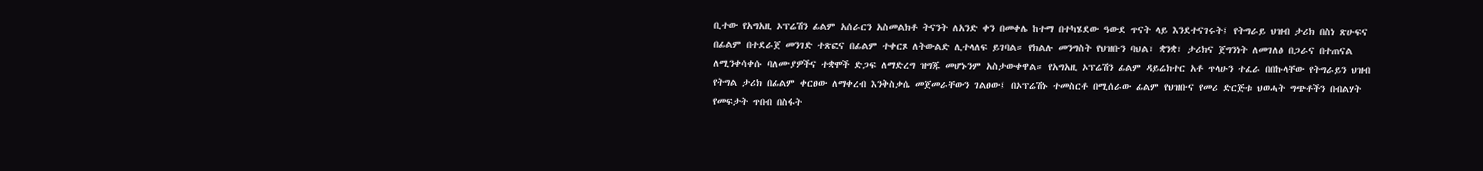ቢተው የአግአዚ ኦፕሬሽን ፊልም አሰራርን አስመልክቶ ትናንት ለአንድ ቀን በመቀሌ ከተማ በተካሄደው ዓውደ ጥናት ላይ እንደተናገሩት፤ የትግራይ ህዝብ ታሪክ በስነ ጽሁፍና በፊልም በተደራጀ መንገድ ተጽፎና በፊልም ተቀርጾ ለትውልድ ሊተላለፍ ይገባል። የክልሉ መንግስት የህዝቡን ባህል፣ ቋንቋ፣ ታሪክና ጀግንነት ለመገለፅ በጋራና በተጠናል ለሚንቀሳቀሱ ባለሙያዎችና ተቋሞች ድጋፍ ለማድረግ ዝግጁ መሆኑንም አስታውቀዋል። የአግአዚ ኦፕሬሽን ፊልም ዳይሬክተር አቶ ጥላሁን ተፈራ በበኩላቸው የትግራይን ህዝብ የትግል ታሪክ በፊልም ቀርፀው ለማቀረብ እንቅስቃሴ መጀመራቸውን ገልፀው፤ በኦፕሬሽኑ ተመስርቶ በሚሰራው ፊልም የህዝቡና የመሪ ድርጅቱ ህወሓት ግጭቶችን በብልሃት የመፍታት ጥበብ በስፋት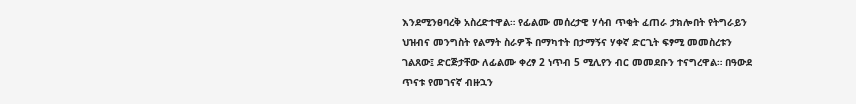እንደሚንፀባረቅ አስረድተዋል። የፊልሙ መሰረታዊ ሃሳብ ጥቂት ፈጠራ ታክሎበት የትግራይን ህዝብና መንግስት የልማት ስራዎች በማካተት በታማኝና ሃቀኛ ድርጊት ፍፃሚ መመስረቱን ገልጸው፤ ድርጅታቸው ለፊልሙ ቀረፃ 2 ነጥብ 5 ሚሊየን ብር መመደቡን ተናግረዋል። በዓውደ ጥናቱ የመገናኛ ብዙኋን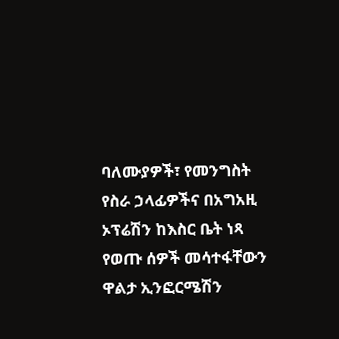ባለሙያዎች፣ የመንግስት የስራ ኃላፊዎችና በአግአዚ ኦፕሬሽን ከእስር ቤት ነጻ የወጡ ሰዎች መሳተፋቸውን ዋልታ ኢንፎርሜሽን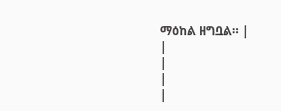ማዕከል ዘግቧል። |
|
|
|
|